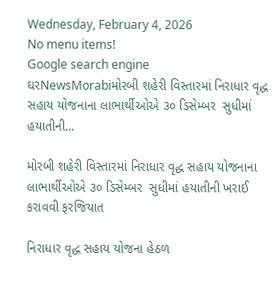Wednesday, February 4, 2026
No menu items!
Google search engine
ઘરNewsMorabiમોરબી શહેરી વિસ્તારમાં નિરાધાર વૃદ્ધ સહાય યોજનાના લાભાર્થીઓએ ૩૦ ડિસેમ્બર  સુધીમાં હયાતીની...

મોરબી શહેરી વિસ્તારમાં નિરાધાર વૃદ્ધ સહાય યોજનાના લાભાર્થીઓએ ૩૦ ડિસેમ્બર  સુધીમાં હયાતીની ખરાઈ કરાવવી ફરજિયાત

નિરાધાર વૃદ્ધ સહાય યોજના હેઠળ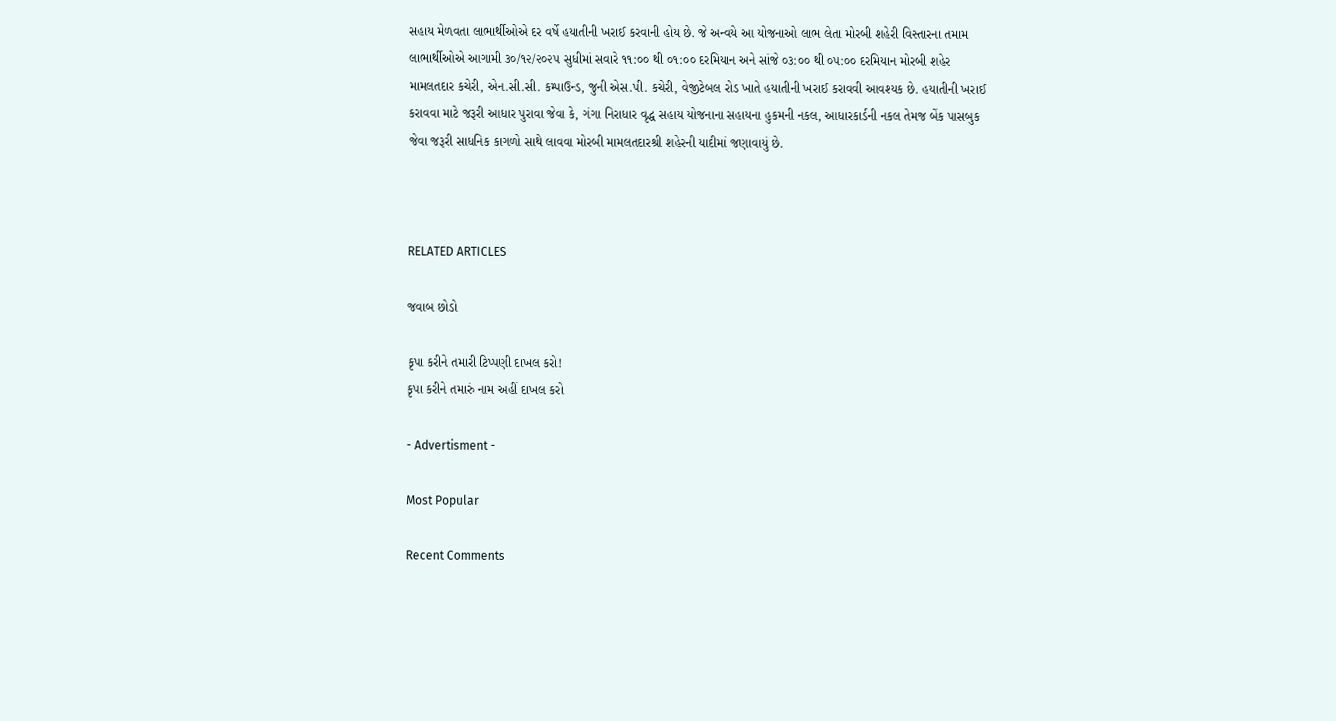સહાય મેળવતા લાભાર્થીઓએ દર વર્ષે હયાતીની ખરાઈ કરવાની હોય છે. જે અન્વયે આ યોજનાઓ લાભ લેતા મોરબી શહેરી વિસ્તારના તમામ લાભાર્થીઓએ આગામી ૩૦/૧૨/૨૦૨૫ સુધીમાં સવારે ૧૧:૦૦ થી ૦૧:૦૦ દરમિયાન અને સાંજે ૦૩:૦૦ થી ૦૫:૦૦ દરમિયાન મોરબી શહેર મામલતદાર કચેરી, એન.સી.સી. કમ્પાઉન્ડ, જુની એસ.પી. કચેરી, વેજીટેબલ રોડ ખાતે હયાતીની ખરાઈ કરાવવી આવશ્યક છે. હયાતીની ખરાઈ કરાવવા માટે જરૂરી આધાર પુરાવા જેવા કે, ગંગા નિરાધાર વૃદ્ધ સહાય યોજનાના સહાયના હુકમની નકલ, આધારકાર્ડની નકલ તેમજ બેંક પાસબુક જેવા જરૂરી સાધનિક કાગળો સાથે લાવવા મોરબી મામલતદારશ્રી શહેરની યાદીમાં જણાવાયું છે.



RELATED ARTICLES

જવાબ છોડો

કૃપા કરીને તમારી ટિપ્પણી દાખલ કરો!
કૃપા કરીને તમારું નામ અહીં દાખલ કરો

- Advertisment -

Most Popular

Recent Comments